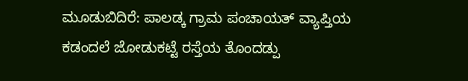ಮೂಡುಬಿದಿರೆ: ಪಾಲಡ್ಕ ಗ್ರಾಮ ಪಂಚಾಯತ್ ವ್ಯಾಪ್ತಿಯ ಕಡಂದಲೆ ಜೋಡುಕಟ್ಟೆ ರಸ್ತೆಯ ತೊಂದಡ್ಪು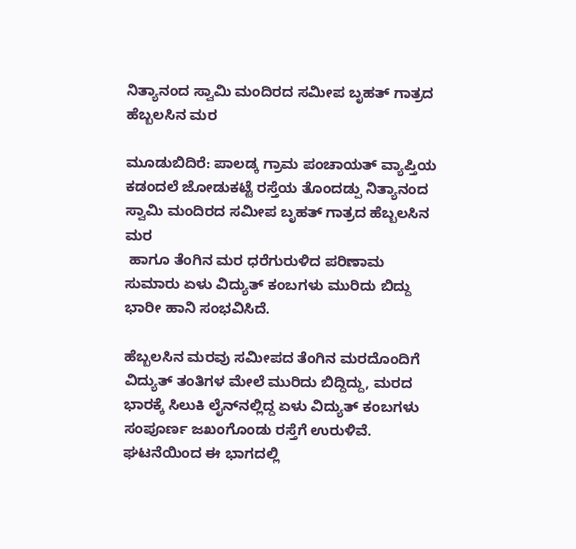ನಿತ್ಯಾನಂದ ಸ್ವಾಮಿ ಮಂದಿರದ ಸಮೀಪ ಬೃಹತ್ ಗಾತ್ರದ ಹೆಬ್ಬಲಸಿನ ಮರ

ಮೂಡುಬಿದಿರೆ: ಪಾಲಡ್ಕ ಗ್ರಾಮ ಪಂಚಾಯತ್ ವ್ಯಾಪ್ತಿಯ ಕಡಂದಲೆ ಜೋಡುಕಟ್ಟೆ ರಸ್ತೆಯ ತೊಂದಡ್ಪು ನಿತ್ಯಾನಂದ ಸ್ವಾಮಿ ಮಂದಿರದ ಸಮೀಪ ಬೃಹತ್ ಗಾತ್ರದ ಹೆಬ್ಬಲಸಿನ ಮರ
 ಹಾಗೂ ತೆಂಗಿನ ಮರ ಧರೆಗುರುಳಿದ ಪರಿಣಾಮ ಸುಮಾರು ಏಳು ವಿದ್ಯುತ್ ಕಂಬಗಳು ಮುರಿದು ಬಿದ್ದು ಭಾರೀ ಹಾನಿ ಸಂಭವಿಸಿದೆ.

ಹೆಬ್ಬಲಸಿನ ಮರವು ಸಮೀಪದ ತೆಂಗಿನ ಮರದೊಂದಿಗೆ ವಿದ್ಯುತ್ ತಂತಿಗಳ ಮೇಲೆ ಮುರಿದು ಬಿದ್ದಿದ್ದು, ಮರದ ಭಾರಕ್ಕೆ ಸಿಲುಕಿ ಲೈನ್‌ನಲ್ಲಿದ್ದ ಏಳು ವಿದ್ಯುತ್ ಕಂಬಗಳು ಸಂಪೂರ್ಣ ಜಖಂಗೊಂಡು ರಸ್ತೆಗೆ ಉರುಳಿವೆ. ಘಟನೆಯಿಂದ ಈ ಭಾಗದಲ್ಲಿ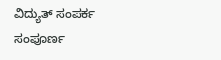ವಿದ್ಯುತ್ ಸಂಪರ್ಕ ಸಂಪೂರ್ಣ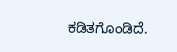ಕಡಿತಗೊಂಡಿದೆ.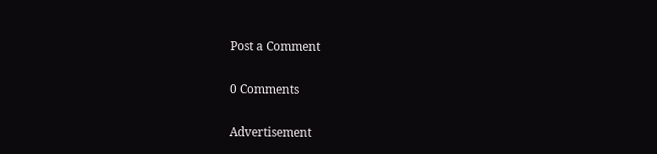Post a Comment

0 Comments

Advertisement